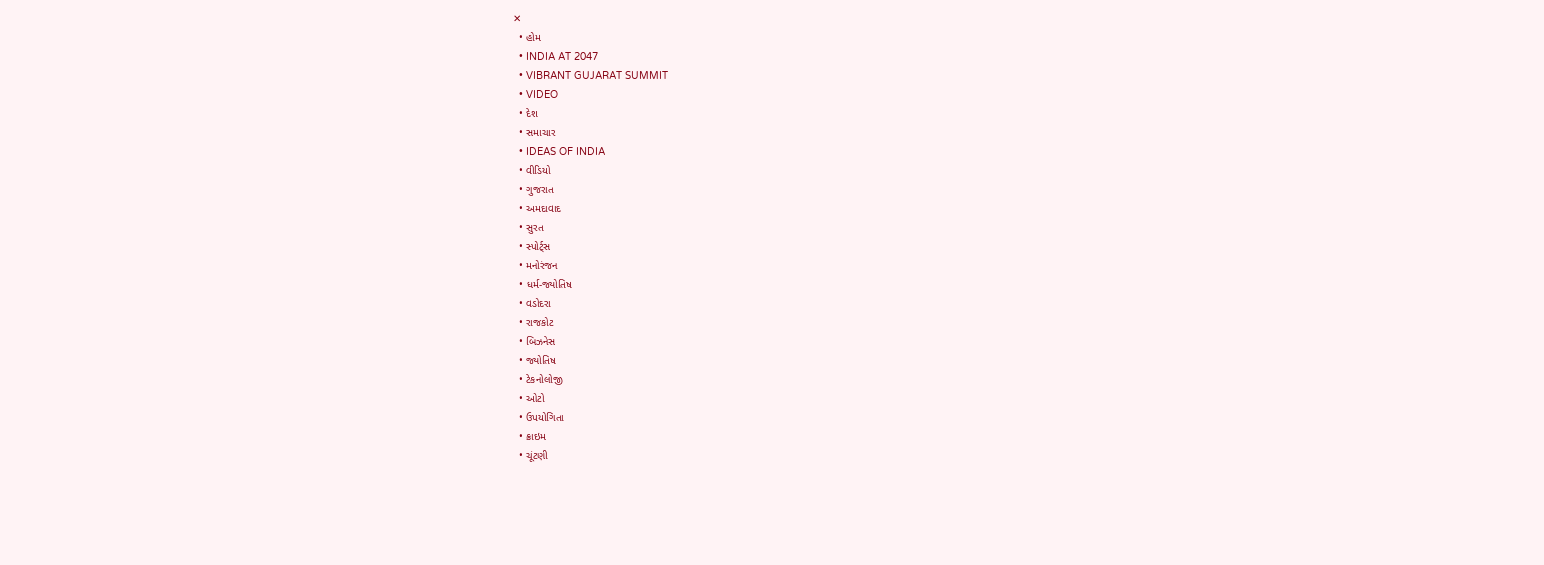✕
  • હોમ
  • INDIA AT 2047
  • VIBRANT GUJARAT SUMMIT
  • VIDEO
  • દેશ
  • સમાચાર
  • IDEAS OF INDIA
  • વીડિયો
  • ગુજરાત
  • અમદાવાદ
  • સુરત
  • સ્પોર્ટ્સ
  • મનોરંજન
  • ધર્મ-જ્યોતિષ
  • વડોદરા
  • રાજકોટ
  • બિઝનેસ
  • જ્યોતિષ
  • ટેકનોલોજી
  • ઓટો
  • ઉપયોગિતા
  • ક્રાઇમ
  • ચૂંટણી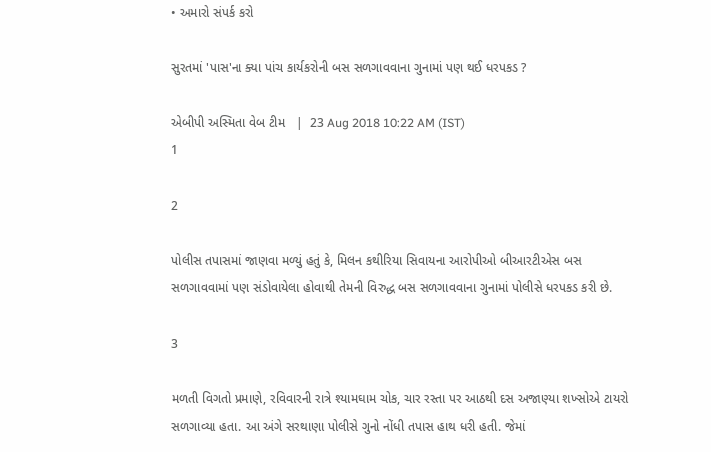• અમારો સંપર્ક કરો

સુરતમાં 'પાસ'ના ક્યા પાંચ કાર્યકરોની બસ સળગાવવાના ગુનામાં પણ થઈ ધરપકડ ?

એબીપી અસ્મિતા વેબ ટીમ   |  23 Aug 2018 10:22 AM (IST)
1

2

પોલીસ તપાસમાં જાણવા મળ્યું હતું કે, મિલન કથીરિયા સિવાયના આરોપીઓ બીઆરટીએસ બસ સળગાવવામાં પણ સંડોવાયેલા હોવાથી તેમની વિરુદ્ધ બસ સળગાવવાના ગુનામાં પોલીસે ધરપકડ કરી છે.

3

મળતી વિગતો પ્રમાણે, રવિવારની રાત્રે શ્યામઘામ ચોક, ચાર રસ્તા પર આઠથી દસ અજાણ્યા શખ્સોએ ટાયરો સળગાવ્યા હતા. આ અંગે સરથાણા પોલીસે ગુનો નોંધી તપાસ હાથ ધરી હતી. જેમાં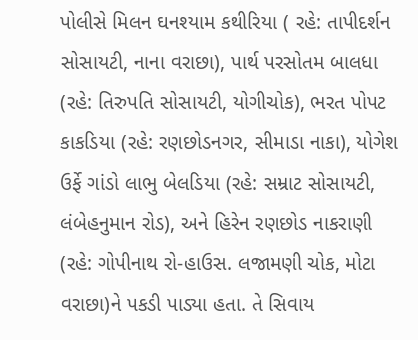પોલીસે મિલન ઘનશ્યામ કથીરિયા ( રહે: તાપીદર્શન સોસાયટી, નાના વરાછા), પાર્થ પરસોતમ બાલધા (રહે: તિરુપતિ સોસાયટી, યોગીચોક), ભરત પોપટ કાકડિયા (રહે: રણછોડનગર, સીમાડા નાકા), યોગેશ ઉર્ફે ગાંડો લાભુ બેલડિયા (રહે: સમ્રાટ સોસાયટી, લંબેહનુમાન રોડ), અને હિરેન રણછોડ નાકરાણી (રહે: ગોપીનાથ રો-હાઉસ. લજામણી ચોક, મોટા વરાછા)ને પકડી પાડ્યા હતા. તે સિવાય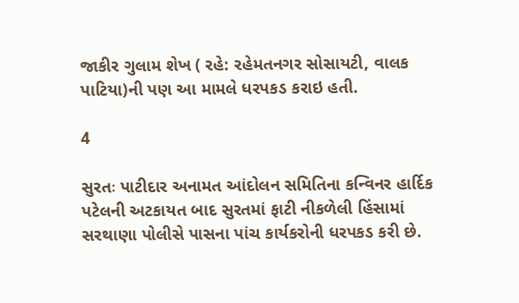જાકીર ગુલામ શેખ ( રહે: રહેમતનગર સોસાયટી, વાલક પાટિયા)ની પણ આ મામલે ધરપકડ કરાઇ હતી.

4

સુરતઃ પાટીદાર અનામત આંદોલન સમિતિના કન્વિનર હાર્દિક પટેલની અટકાયત બાદ સુરતમાં ફાટી નીકળેલી હિંસામાં સરથાણા પોલીસે પાસના પાંચ કાર્યકરોની ધરપકડ કરી છે.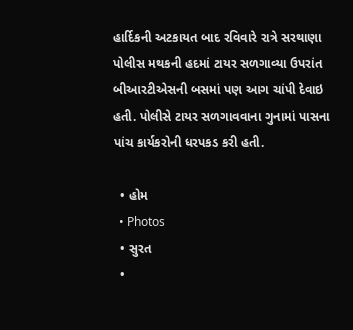હાર્દિકની અટકાયત બાદ રવિવારે રાત્રે સરથાણા પોલીસ મથકની હદમાં ટાયર સળગાવ્યા ઉપરાંત બીઆરટીએસની બસમાં પણ આગ ચાંપી દેવાઇ હતી. પોલીસે ટાયર સળગાવવાના ગુનામાં પાસના પાંચ કાર્યકરોની ધરપકડ કરી હતી.

  • હોમ
  • Photos
  • સુરત
  •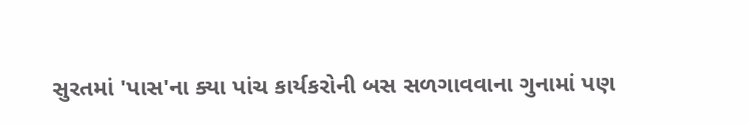સુરતમાં 'પાસ'ના ક્યા પાંચ કાર્યકરોની બસ સળગાવવાના ગુનામાં પણ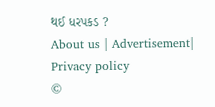થઈ ધરપકડ ?
About us | Advertisement| Privacy policy
©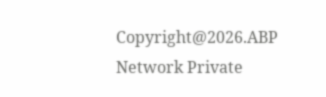Copyright@2026.ABP Network Private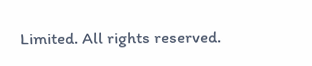Limited. All rights reserved.